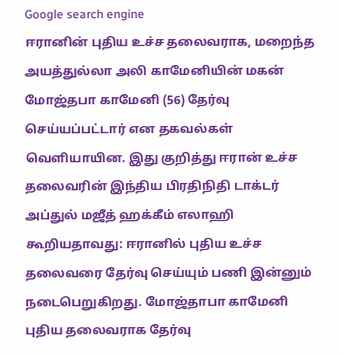Google search engine
ஈரானின் புதிய உச்ச தலைவராக, மறைந்த அயத்துல்லா அலி காமேனியின் மகன் மோஜ்தபா காமேனி (56) தேர்வு செய்யப்பட்டார் என தகவல்கள் வெளியாயின. இது குறித்து ஈரான் உச்ச தலைவரின் இந்திய பிரதிநிதி டாக்டர் அப்துல் மஜீத் ஹக்கீம் எலாஹி கூறியதாவது: ஈரானில் புதிய உச்ச தலைவரை தேர்வு செய்யும் பணி இன்னும் நடைபெறுகிறது. மோஜ்தாபா காமேனி புதிய தலைவராக தேர்வு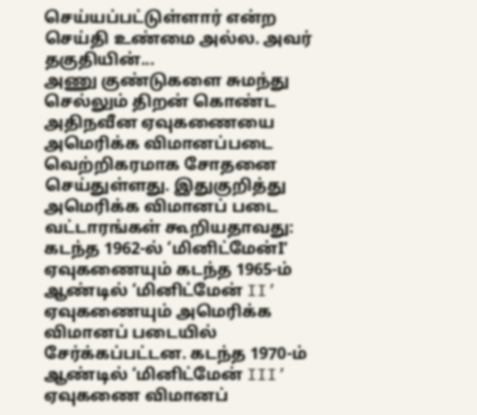செய்யப்பட்டுள்ளார் என்ற செய்தி உண்மை அல்ல. அவர் தகுதியின்...
அணு குண்டுகளை சுமந்து செல்லும் திறன் கொண்ட அதிநவீன ஏவுகணையை அமெரிக்க விமானப்படை வெற்றிகரமாக சோதனை செய்துள்ளது. இதுகுறித்து அமெரிக்க விமானப் படை வட்டாரங்கள் கூறியதாவது: கடந்த 1962-ல் ‘மினிட்மேன்I’ ஏவுகணையும் கடந்த 1965-ம் ஆண்டில் ‘மினிட்மேன் II’ ஏவுகணையும் அமெரிக்க விமானப் படையில் சேர்க்கப்பட்டன. கடந்த 1970-ம் ஆண்டில் ‘மினிட்மேன் III’ ஏவுகணை விமானப்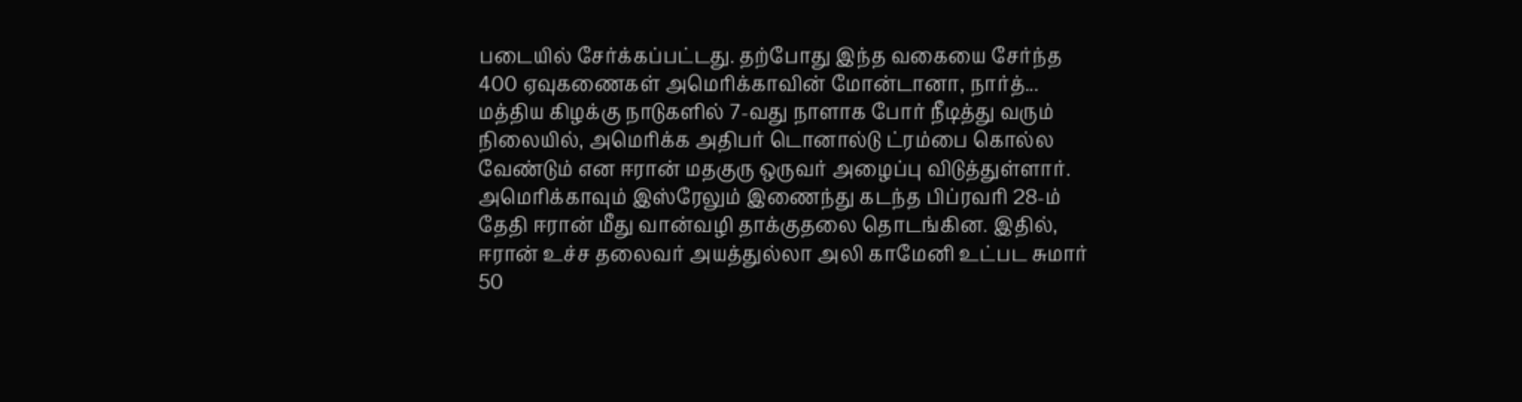படையில் சேர்க்கப்பட்டது. தற்போது இந்த வகையை சேர்ந்த 400 ஏவுகணைகள் அமெரிக்காவின் மோன்டானா, நார்த்...
மத்திய கிழக்கு நாடுகளில் 7-வது நாளாக போர் நீடித்து வரும் நிலையில், அமெரிக்க அதிபர் டொனால்டு ட்ரம்பை கொல்ல வேண்டும் என ஈரான் மதகுரு ஒருவர் அழைப்பு விடுத்துள்ளார். அமெரிக்காவும் இஸ்ரேலும் இணைந்து கடந்த பிப்ரவரி 28-ம் தேதி ஈரான் மீது வான்வழி தாக்குதலை தொடங்கின. இதில், ஈரான் உச்ச தலைவர் அயத்துல்லா அலி காமேனி உட்பட சுமார் 50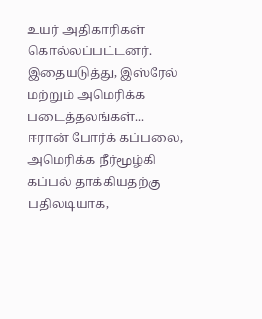உயர் அதிகாரிகள் கொல்லப்பட்டனர். இதையடுத்து, இஸ்ரேல் மற்றும் அமெரிக்க படைத்தலங்கள்...
ஈரான் போர்க் கப்பலை, அமெரிக்க நீர்மூழ்கி கப்பல் தாக்கியதற்கு பதிலடியாக,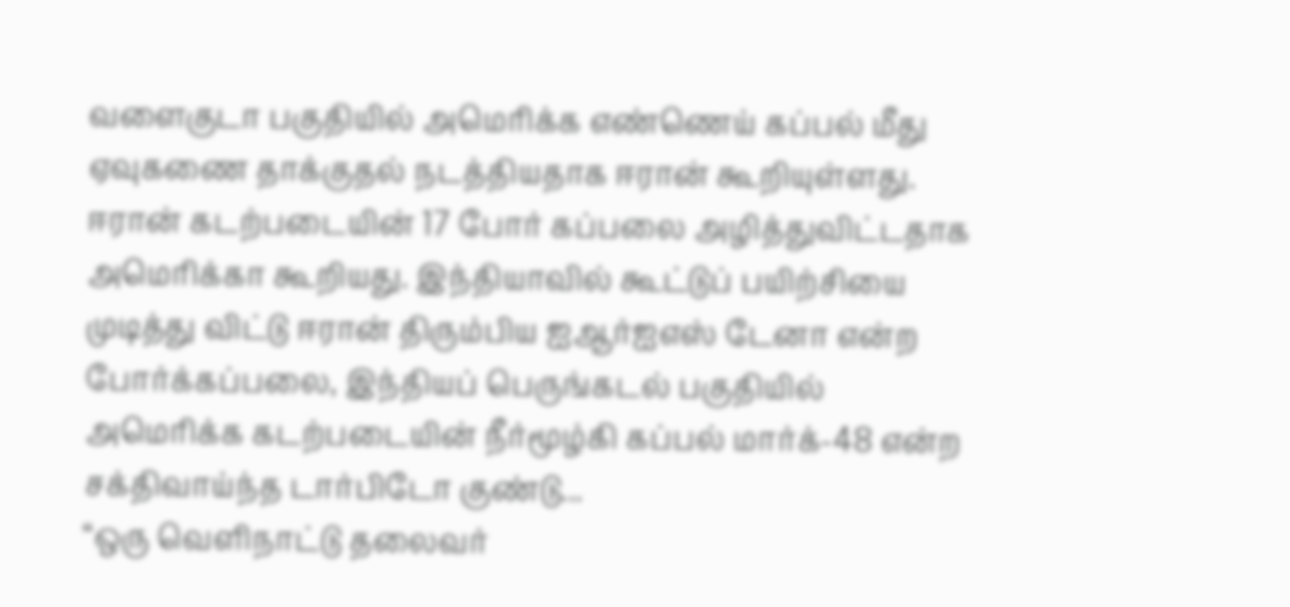வளைகுடா பகுதியில் அமெரிக்க எண்ணெய் கப்பல் மீது ஏவுகணை தாக்குதல் நடத்தியதாக ஈரான் கூறியுள்ளது. ஈரான் கடற்படையின் 17 போர் கப்பலை அழித்துவிட்டதாக அமெரிக்கா கூறியது. இந்தியாவில் கூட்டுப் பயிற்சியை முடித்து விட்டு ஈரான் திரும்பிய ஐஆர்ஐஎஸ் டேனா என்ற போர்க்கப்பலை, இந்தியப் பெருங்கடல் பகுதியில் அமெரிக்க கடற்படையின் நீர்மூழ்கி கப்பல் மார்க்-48 என்ற சக்திவாய்ந்த டார்பிடோ குண்டு...
“ஒரு வெளிநாட்டு தலைவர்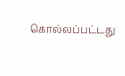கொல்லப்பட்டது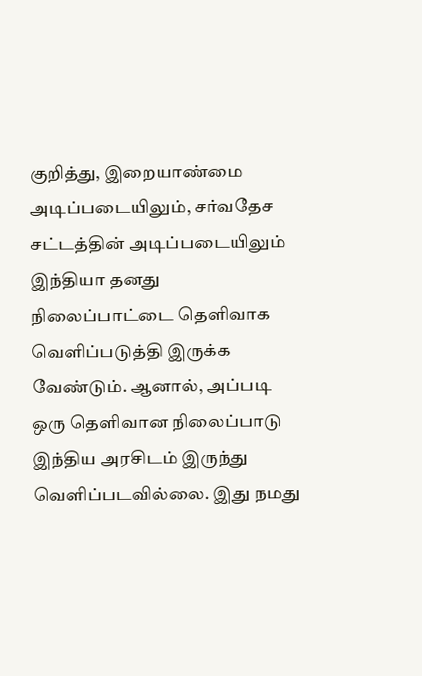குறித்து, இறையாண்மை அடிப்படையிலும், சர்வதேச சட்டத்தின் அடிப்படையிலும் இந்தியா தனது நிலைப்பாட்டை தெளிவாக வெளிப்படுத்தி இருக்க வேண்டும். ஆனால், அப்படி ஒரு தெளிவான நிலைப்பாடு இந்திய அரசிடம் இருந்து வெளிப்படவில்லை. இது நமது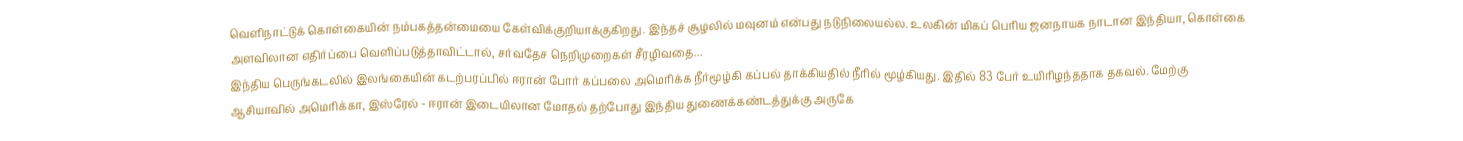வெளிநாட்டுக் கொள்கையின் நம்பகத்தன்மையை கேள்விக்குறியாக்குகிறது. இந்தச் சூழலில் மவுனம் என்பது நடுநிலையல்ல. உலகின் மிகப் பெரிய ஜனநாயக நாடான இந்தியா, கொள்கை அளவிலான எதிர்ப்பை வெளிப்படுத்தாவிட்டால், சர்வதேச நெறிமுறைகள் சீரழிவதை...
இந்திய பெருங்கடலில் இலங்கையின் கடற்பரப்பில் ஈரான் போர் கப்பலை அமெரிக்க நீர்மூழ்கி கப்பல் தாக்கியதில் நீரில் மூழ்கியது. இதில் 83 பேர் உயிரிழந்ததாக தகவல். மேற்கு ஆசியாவில் அமெரிக்கா, இஸ்ரேல் - ஈரான் இடையிலான மோதல் தற்போது இந்திய துணைக்கண்டத்துக்கு அருகே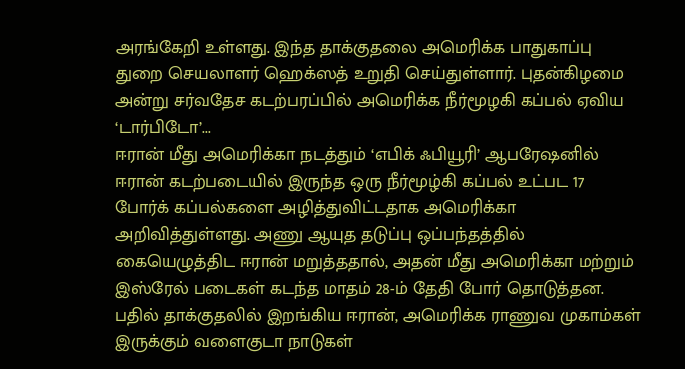அரங்கேறி உள்ளது. இந்த தாக்குதலை அமெரிக்க பாதுகாப்பு துறை செயலாளர் ஹெக்ஸத் உறுதி செய்துள்ளார். புதன்கிழமை அன்று சர்வதேச கடற்பரப்பில் அமெரிக்க நீர்மூழகி கப்பல் ஏவிய ‘டார்பிடோ’...
ஈரான் மீது அமெரிக்கா நடத்தும் ‘எபிக் ஃபியூரி’ ஆபரேஷனில் ஈரான் கடற்படையில் இருந்த ஒரு நீர்மூழ்கி கப்பல் உட்பட 17 போர்க் கப்பல்களை அழித்துவிட்டதாக அமெரிக்கா அறிவித்துள்ளது. அணு ஆயுத தடுப்பு ஒப்பந்தத்தில் கையெழுத்திட ஈரான் மறுத்ததால், அதன் மீது அமெரிக்கா மற்றும் இஸ்ரேல் படைகள் கடந்த மாதம் 28-ம் தேதி போர் தொடுத்தன. பதில் தாக்குதலில் இறங்கிய ஈரான், அமெரிக்க ராணுவ முகாம்கள் இருக்கும் வளைகுடா நாடுகள்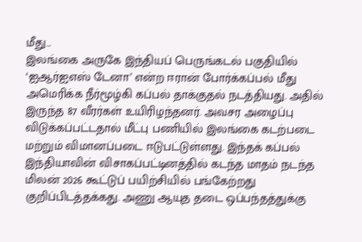மீது...
இலங்கை அருகே இந்தியப் பெருங்கடல் பகுதியில் ‘ஐஆர்ஐஎஸ் டேனா’ என்ற ஈரான் போர்க்கப்பல் மீது அமெரிக்க நீர்மூழ்கி கப்பல் தாக்குதல் நடத்தியது. அதில் இருந்த 87 வீரர்கள் உயிரிழந்தனர். அவசர அழைப்பு விடுக்கப்பட்டதால் மீட்பு பணியில் இலங்கை கடற்படை மற்றும் விமானப்படை ஈடுபட்டுள்ளது. இந்தக் கப்பல் இந்தியாவின் விசாகப்பட்டினத்தில் கடந்த மாதம் நடந்த மிலன் 2026 கூட்டுப் பயிற்சியில் பங்கேற்றது குறிப்பிடத்தக்கது. அணு ஆயுத தடை ஒப்பந்தத்துக்கு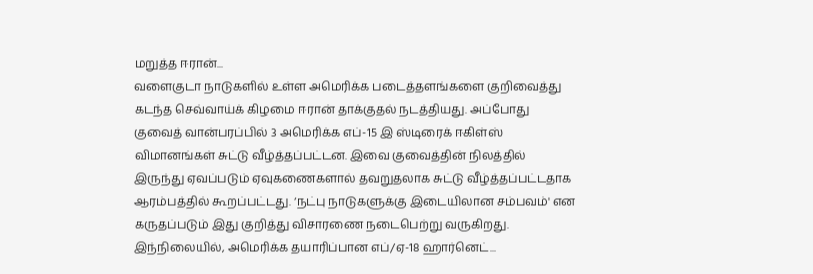மறுத்த ஈரான்...
வளைகுடா நாடுகளில் உள்ள அமெரிக்க படைத்தளங்களை குறிவைத்து கடந்த செவ்வாய்க் கிழமை ஈரான் தாக்குதல் நடத்தியது. அப்போது குவைத் வான்பரப்பில் 3 அமெரிக்க எப்-15 இ ஸ்டிரைக் ஈகிள்ஸ் விமானங்கள் சுட்டு வீழ்த்தப்பட்டன. இவை குவைத்தின் நிலத்தில் இருந்து ஏவப்படும் ஏவுகணைகளால் தவறுதலாக சுட்டு வீழ்த்தப்பட்டதாக ஆரம்பத்தில் கூறப்பட்டது. ‘நட்பு நாடுகளுக்கு இடையிலான சம்பவம்' என கருதப்படும் இது குறித்து விசாரணை நடைபெற்று வருகிறது. இந்நிலையில், அமெரிக்க தயாரிப்பான எப்/ஏ-18 ஹார்னெட்...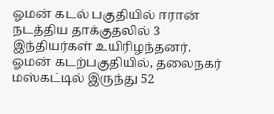ஓமன் கடல் பகுதியில் ஈரான் நடத்திய தாக்குதலில் 3 இந்தியர்கள் உயிரிழந்தனர். ஓமன் கடற்பகுதியில், தலைநகர் மஸ்கட்டில் இருந்து 52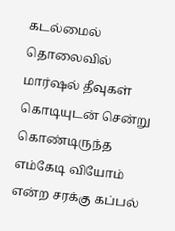கடல்மைல் தொலைவில் மார்ஷல் தீவுகள் கொடியுடன் சென்று கொண்டிருந்த எம்கேடி வியோம் என்ற சரக்கு கப்பல்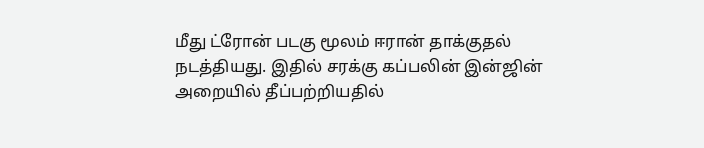மீது ட்ரோன் படகு மூலம் ஈரான் தாக்குதல் நடத்தியது. இதில் சரக்கு கப்பலின் இன்ஜின் அறையில் தீப்பற்றியதில்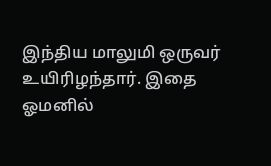இந்திய மாலுமி ஒருவர் உயிரிழந்தார். இதை ஓமனில்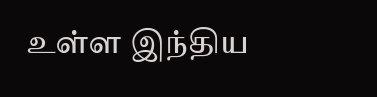உள்ள இந்திய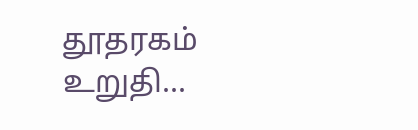தூதரகம் உறுதி...